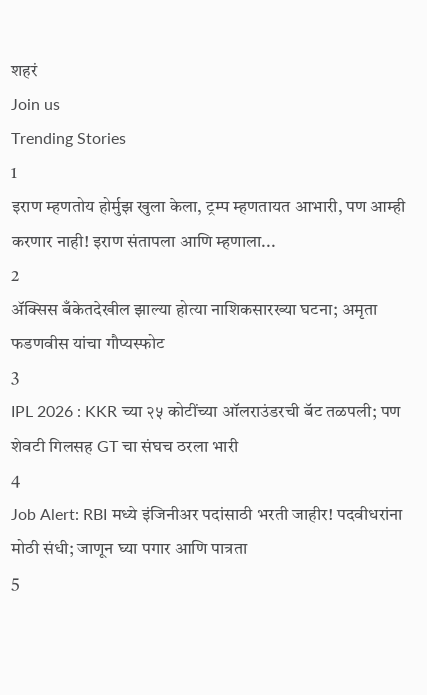शहरं
Join us
Trending Stories
1
इराण म्हणतोय होर्मुझ खुला केला, ट्रम्प म्हणतायत आभारी, पण आम्ही करणार नाही! इराण संतापला आणि म्हणाला...
2
ॲक्सिस बँकेतदेखील झाल्या होत्या नाशिकसारख्या घटना; अमृता फडणवीस यांचा गौप्यस्फोट
3
IPL 2026 : KKR च्या २५ कोटींच्या ऑलराउंडरची बॅट तळपली; पण शेवटी गिलसह GT चा संघच ठरला भारी
4
Job Alert: RBI मध्ये इंजिनीअर पदांसाठी भरती जाहीर! पदवीधरांना मोठी संधी; जाणून घ्या पगार आणि पात्रता
5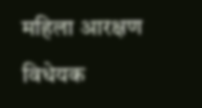महिला आरक्षण विधेयक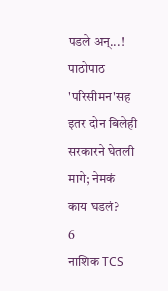पडले अन्...! पाठोपाठ 'परिसीमन'सह इतर दोन बिलेही सरकारने घेतली मागे; नेमकं काय घडलं?
6
नाशिक TCS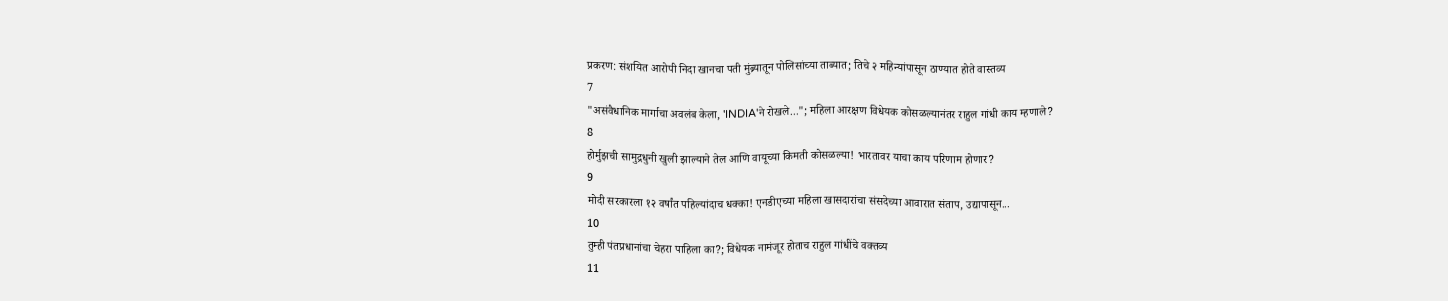प्रकरण: संशयित आरोपी निदा खानचा पती मुंब्र्यातून पोलिसांच्या ताब्यात; तिचे २ महिन्यांपासून ठाण्यात होते वास्तव्य
7
"असंवैधानिक मार्गाचा अवलंब केला, 'INDIA'ने रोखले..."; महिला आरक्षण विधेयक कोसळल्यानंतर राहुल गांधी काय म्हणाले?
8
होर्मुझची सामुद्रधुनी खुली झाल्याने तेल आणि वायूच्या किमती कोसळल्या! भारतावर याचा काय परिणाम होणार?
9
मोदी सरकारला १२ वर्षांत पहिल्यांदाच धक्का! एनडीएच्या महिला खासदारांचा संसदेच्या आवारात संताप, उद्यापासून...
10
तुम्ही पंतप्रधानांचा चेहरा पाहिला का?; विधेयक नामंजूर होताच राहुल गांधींचे वक्तव्य
11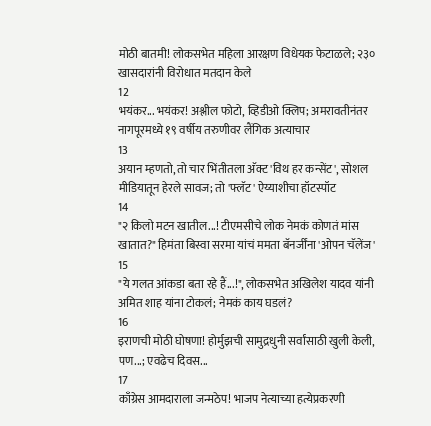मोठी बातमी! लोकसभेत महिला आरक्षण विधेयक फेटाळले; २३० खासदारांनी विरोधात मतदान केले
12
भयंकर... भयंकर! अश्लील फोटो, व्हिडीओ क्लिप; अमरावतीनंतर नागपूरमध्ये १९ वर्षीय तरुणीवर लैंगिक अत्याचार
13
अयान म्हणतो, तो चार भिंतीतला अ‍ॅक्ट 'विथ हर कन्सेंट', सोशल मीडियातून हेरले सावज; तो 'फ्लॅट' ऐय्याशीचा हॉटस्पॉट
14
"२ किलो मटन खातील...! टीएमसीचे लोक नेमकं कोणतं मांस खातात?" हिमंता बिस्वा सरमा यांचं ममता बॅनर्जींना 'ओपन चॅलेंज'
15
"ये गलत आंकडा बता रहे हैं...!", लोकसभेत अखिलेश यादव यांनी अमित शाह यांना टोकलं; नेमकं काय घडलं?
16
इराणची मोठी घोषणा! होर्मुझची सामुद्रधुनी सर्वांसाठी खुली केली, पण...; एवढेच दिवस...
17
काँग्रेस आमदाराला जन्मठेप! भाजप नेत्याच्या हत्येप्रकरणी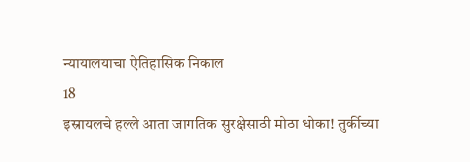न्यायालयाचा ऐतिहासिक निकाल
18
इस्रायलचे हल्ले आता जागतिक सुरक्षेसाठी मोठा धोका! तुर्कीच्या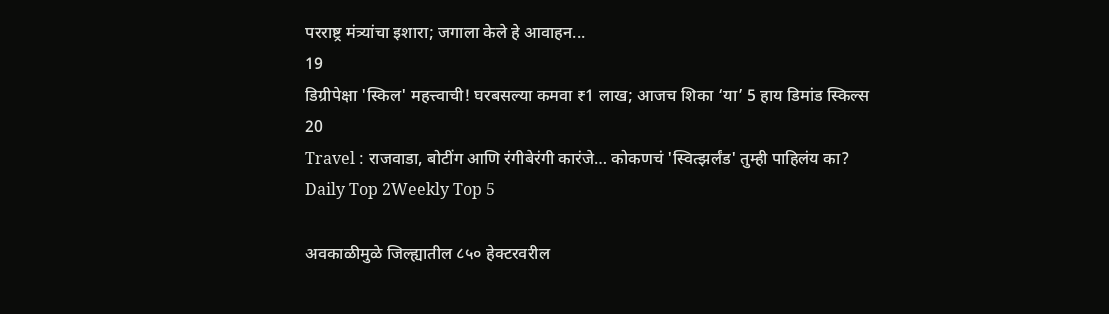परराष्ट्र मंत्र्यांचा इशारा; जगाला केले हे आवाहन...
19
डिग्रीपेक्षा 'स्किल' महत्त्वाची! घरबसल्या कमवा ₹1 लाख; आजच शिका ‘या’ 5 हाय डिमांड स्किल्स
20
Travel : राजवाडा, बोटींग आणि रंगीबेरंगी कारंजे… कोकणचं 'स्वित्झर्लंड' तुम्ही पाहिलंय का?
Daily Top 2Weekly Top 5

अवकाळीमुळे जिल्ह्यातील ८५० हेक्टरवरील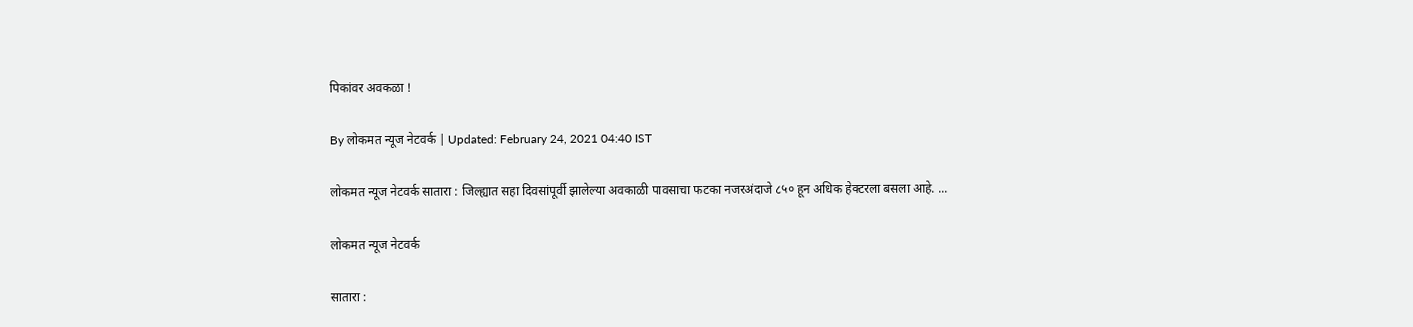पिकांवर अवकळा !

By लोकमत न्यूज नेटवर्क | Updated: February 24, 2021 04:40 IST

लोकमत न्यूज नेटवर्क सातारा : जिल्ह्यात सहा दिवसांपूर्वी झालेल्या अवकाळी पावसाचा फटका नजरअंदाजे ८५० हून अधिक हेक्टरला बसला आहे. ...

लोकमत न्यूज नेटवर्क

सातारा :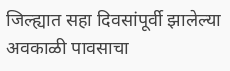जिल्ह्यात सहा दिवसांपूर्वी झालेल्या अवकाळी पावसाचा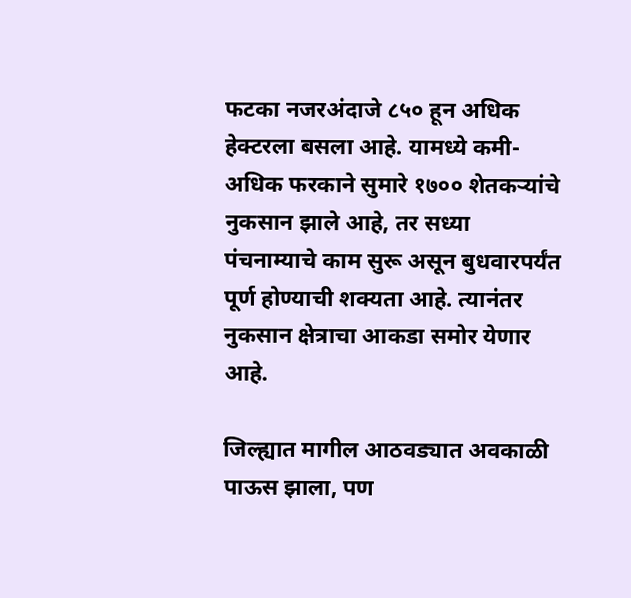फटका नजरअंदाजे ८५० हून अधिक हेक्टरला बसला आहे. यामध्ये कमी-अधिक फरकाने सुमारे १७०० शेतकऱ्यांचे नुकसान झाले आहे, तर सध्या पंचनाम्याचे काम सुरू असून बुधवारपर्यंत पूर्ण होण्याची शक्यता आहे. त्यानंतर नुकसान क्षेत्राचा आकडा समोर येणार आहे.

जिल्ह्यात मागील आठवड्यात अवकाळी पाऊस झाला, पण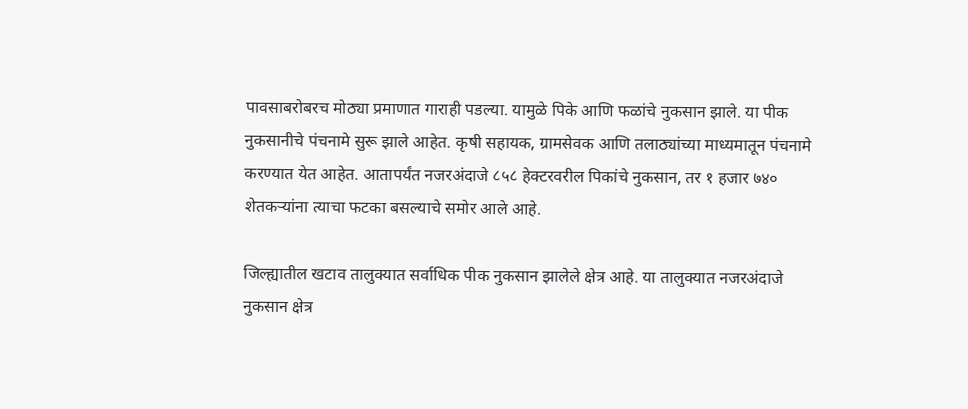पावसाबरोबरच मोठ्या प्रमाणात गाराही पडल्या. यामुळे पिके आणि फळांचे नुकसान झाले. या पीक नुकसानीचे पंचनामे सुरू झाले आहेत. कृषी सहायक, ग्रामसेवक आणि तलाठ्यांच्या माध्यमातून पंचनामे करण्यात येत आहेत. आतापर्यंत नजरअंदाजे ८५८ हेक्टरवरील पिकांचे नुकसान, तर १ हजार ७४० शेतकऱ्यांना त्याचा फटका बसल्याचे समोर आले आहे.

जिल्ह्यातील खटाव तालुक्यात सर्वाधिक पीक नुकसान झालेले क्षेत्र आहे. या तालुक्यात नजरअंदाजे नुकसान क्षेत्र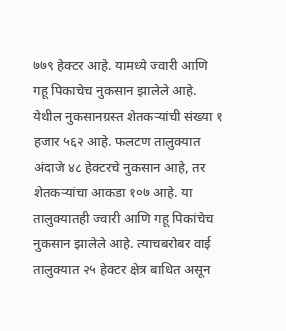७७९ हेक्टर आहे. यामध्ये ज्वारी आणि गहू पिकाचेच नुकसान झालेले आहे. येथील नुकसानग्रस्त शेतकऱ्यांची संख्या १ हजार ५६२ आहे. फलटण तालुक्यात अंदाजे ४८ हेक्टरचे नुकसान आहे, तर शेतकऱ्यांचा आकडा १०७ आहे. या तालुक्यातही ज्वारी आणि गहू पिकांचेच नुकसान झालेले आहे. त्याचबरोबर वाई तालुक्यात २५ हेक्टर क्षेत्र बाधित असून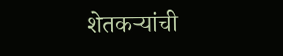शेतकऱ्यांची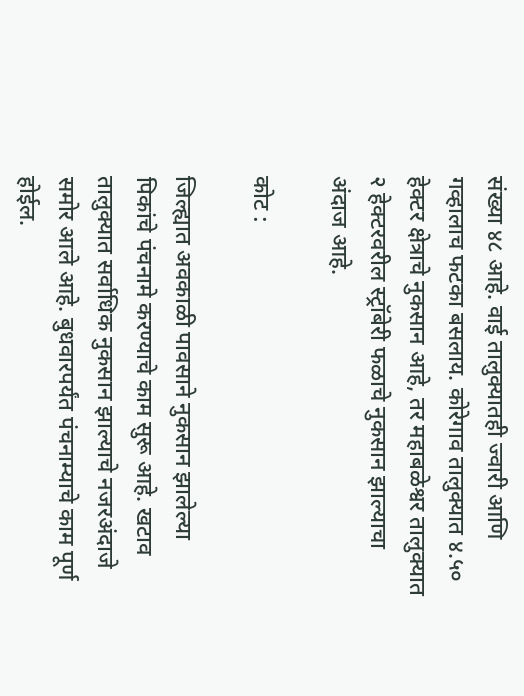संख्या ४८ आहे. वाई तालुक्यातही ज्वारी आणि गव्हालाच फटका बसलाय. कोरेगाव तालुक्यात ४.५० हेक्टर क्षेत्राचे नुकसान आहे, तर महाबळेश्वर तालुक्यात २ हेक्टरवरील स्ट्रॉबेरी फळाचे नुकसान झाल्याचा अंदाज आहे.

कोट :

जिल्ह्यात अवकाळी पावसाने नुकसान झालेल्या पिकांचे पंचनामे करण्याचे काम सुरू आहे. खटाव तालुक्यात सर्वाधिक नुकसान झाल्याचे नजरअंदाजे समोर आले आहे. बुधवारपर्यंत पंचनाम्याचे काम पूर्ण होईल.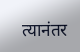त्यानंतर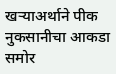खऱ्याअर्थाने पीक नुकसानीचा आकडा समोर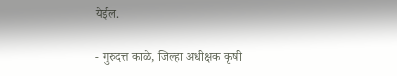येईल.

- गुरुदत्त काळे, जिल्हा अधीक्षक कृषी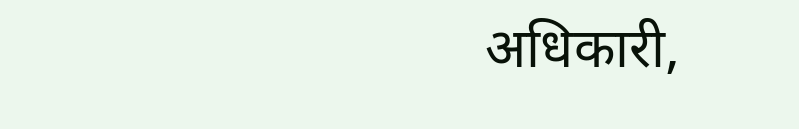अधिकारी,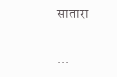सातारा

...